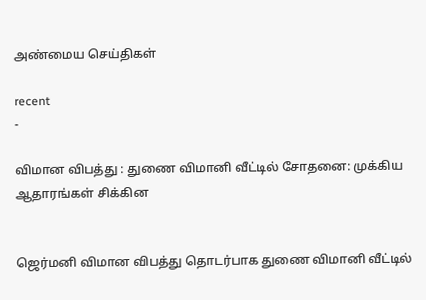அண்மைய செய்திகள்

recent
-

விமான விபத்து : துணை விமானி வீட்டில் சோதனை: முக்கிய ஆதாரங்கள் சிக்கின


ஜெர்மனி விமான விபத்து தொடர்பாக துணை விமானி வீட்டில்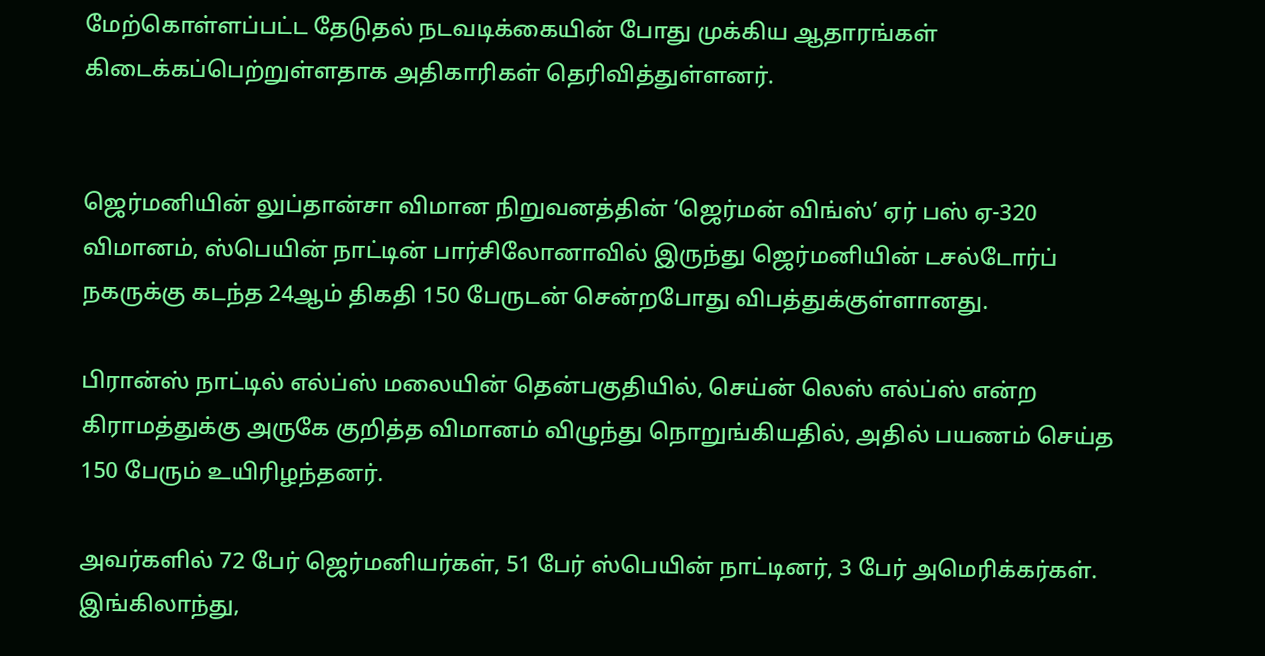மேற்கொள்ளப்பட்ட தேடுதல் நடவடிக்கையின் போது முக்கிய ஆதாரங்கள் கிடைக்கப்பெற்றுள்ளதாக அதிகாரிகள் தெரிவித்துள்ளனர்.


ஜெர்மனியின் லுப்தான்சா விமான நிறுவனத்தின் ‘ஜெர்மன் விங்ஸ்’ ஏர் பஸ் ஏ-320 விமானம், ஸ்பெயின் நாட்டின் பார்சிலோனாவில் இருந்து ஜெர்மனியின் டசல்டோர்ப் நகருக்கு கடந்த 24ஆம் திகதி 150 பேருடன் சென்றபோது விபத்துக்குள்ளானது.

பிரான்ஸ் நாட்டில் எல்ப்ஸ் மலையின் தென்பகுதியில், செய்ன் லெஸ் எல்ப்ஸ் என்ற கிராமத்துக்கு அருகே குறித்த விமானம் விழுந்து நொறுங்கியதில், அதில் பயணம் செய்த 150 பேரும் உயிரிழந்தனர்.

அவர்களில் 72 பேர் ஜெர்மனியர்கள், 51 பேர் ஸ்பெயின் நாட்டினர், 3 பேர் அமெரிக்கர்கள். இங்கிலாந்து,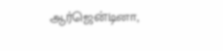ஆர்ஜென்டினா,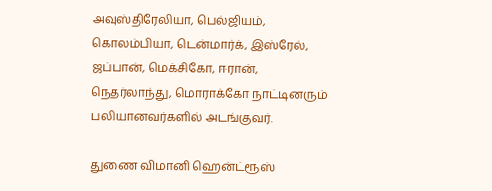அவுஸ்திரேலியா, பெல்ஜியம், கொலம்பியா, டென்மார்க், இஸ்ரேல், ஜப்பான், மெக்சிகோ, ஈரான், நெதர்லாந்து, மொராக்கோ நாட்டினரும் பலியானவர்களில் அடங்குவர்.

துணை விமானி ஹென்ட்ரூஸ்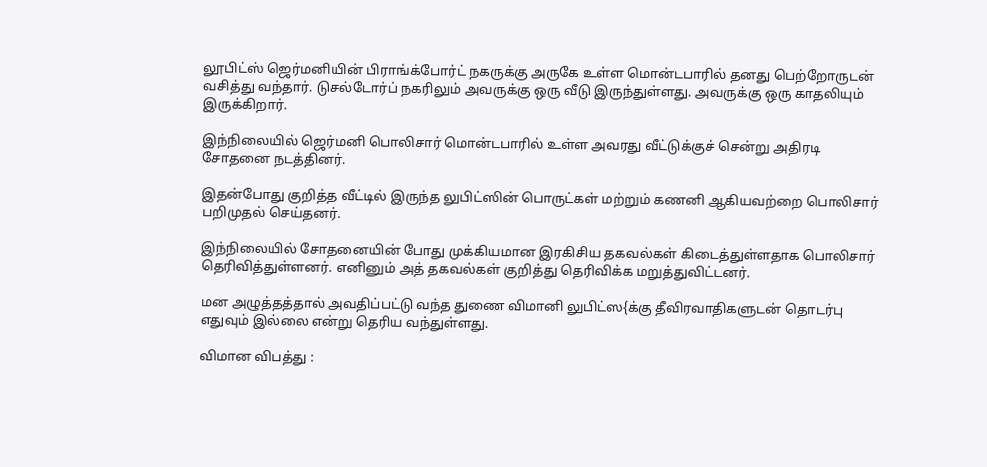லூபிட்ஸ் ஜெர்மனியின் பிராங்க்போர்ட் நகருக்கு அருகே உள்ள மொன்டபாரில் தனது பெற்றோருடன் வசித்து வந்தார். டுசல்டோர்ப் நகரிலும் அவருக்கு ஒரு வீடு இருந்துள்ளது. அவருக்கு ஒரு காதலியும் இருக்கிறார்.

இந்நிலையில் ஜெர்மனி பொலிசார் மொன்டபாரில் உள்ள அவரது வீட்டுக்குச் சென்று அதிரடி சோதனை நடத்தினர்.

இதன்போது குறித்த வீட்டில் இருந்த லுபிட்ஸின் பொருட்கள் மற்றும் கணனி ஆகியவற்றை பொலிசார் பறிமுதல் செய்தனர்.

இந்நிலையில் சோதனையின் போது முக்கியமான இரகிசிய தகவல்கள் கிடைத்துள்ளதாக பொலிசார் தெரிவித்துள்ளனர். எனினும் அத் தகவல்கள் குறித்து தெரிவிக்க மறுத்துவிட்டனர்.

மன அழுத்தத்தால் அவதிப்பட்டு வந்த துணை விமானி லுபிட்ஸ{க்கு தீவிரவாதிகளுடன் தொடர்பு எதுவும் இல்லை என்று தெரிய வந்துள்ளது.

விமான விபத்து :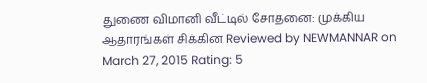துணை விமானி வீட்டில் சோதனை: முக்கிய ஆதாரங்கள் சிக்கின Reviewed by NEWMANNAR on March 27, 2015 Rating: 5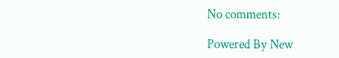No comments:

Powered By New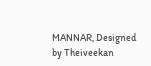MANNAR, Designed by Theiveekan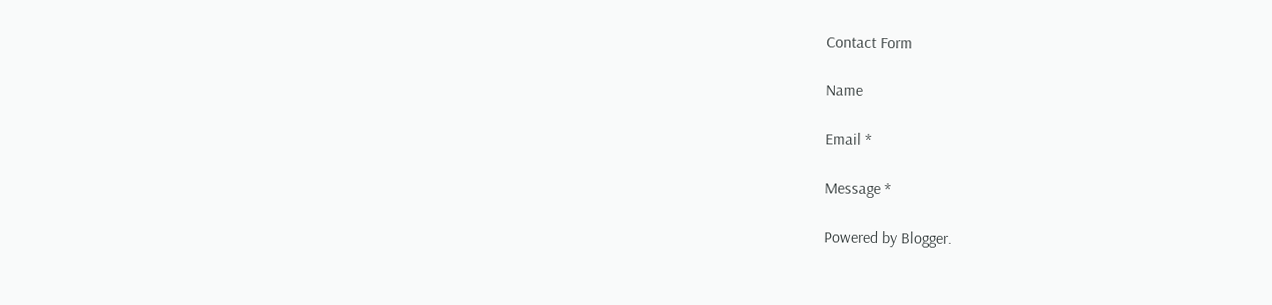Contact Form

Name

Email *

Message *

Powered by Blogger.